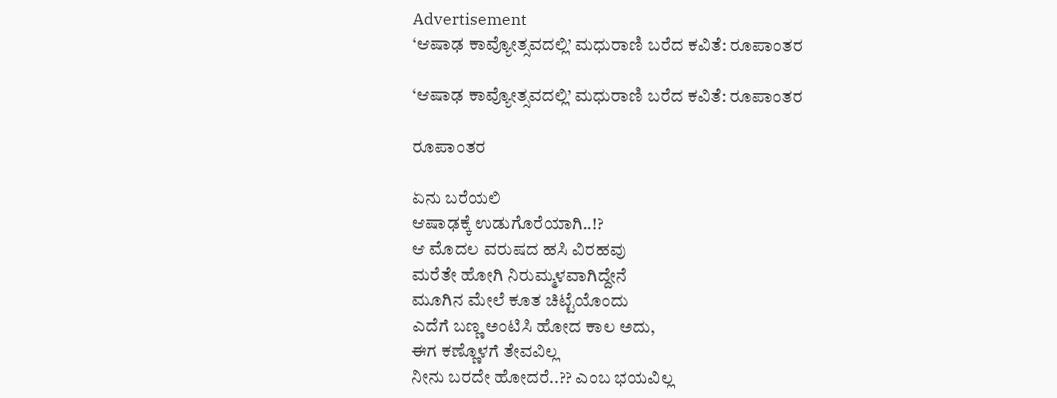Advertisement
‘ಆಷಾಢ ಕಾವ್ಯೋತ್ಸವದಲ್ಲಿ’ ಮಧುರಾಣಿ ಬರೆದ ಕವಿತೆ: ರೂಪಾಂತರ

‘ಆಷಾಢ ಕಾವ್ಯೋತ್ಸವದಲ್ಲಿ’ ಮಧುರಾಣಿ ಬರೆದ ಕವಿತೆ: ರೂಪಾಂತರ

ರೂಪಾಂತರ

ಏನು ಬರೆಯಲಿ
ಆಷಾಢಕ್ಕೆ ಉಡುಗೊರೆಯಾಗಿ..!?
ಆ ಮೊದಲ ವರುಷದ ಹಸಿ ವಿರಹವು
ಮರೆತೇ ಹೋಗಿ ನಿರುಮ್ಮಳವಾಗಿದ್ದೇನೆ
ಮೂಗಿನ ಮೇಲೆ ಕೂತ ಚಿಟ್ಟೆಯೊಂದು
ಎದೆಗೆ ಬಣ್ಣ ಅಂಟಿಸಿ ಹೋದ ಕಾಲ ಅದು,
ಈಗ ಕಣ್ಣೊಳಗೆ ತೇವವಿಲ್ಲ
ನೀನು ಬರದೇ ಹೋದರೆ..?? ಎಂಬ ಭಯವಿಲ್ಲ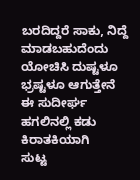ಬರದಿದ್ದರೆ ಸಾಕು, ನಿದ್ದೆ ಮಾಡಬಹುದೆಂದು
ಯೋಚಿಸಿ ದುಷ್ಟಳೂ ಭ್ರಷ್ಟಳೂ ಆಗುತ್ತೇನೆ
ಈ ಸುದೀರ್ಘ ಹಗಲಿನಲ್ಲಿ ಕಡು ಕಿರಾತಕಿಯಾಗಿ
ಸುಟ್ಟ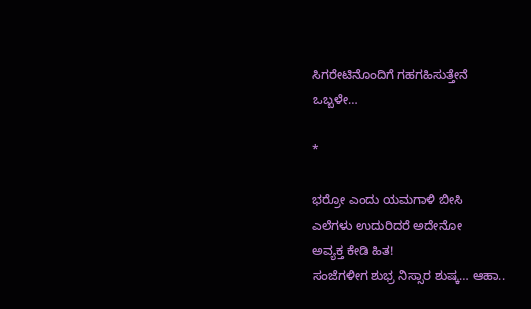ಸಿಗರೇಟಿನೊಂದಿಗೆ ಗಹಗಹಿಸುತ್ತೇನೆ
ಒಬ್ಬಳೇ…

*

ಭರ್ರೋ ಎಂದು ಯಮಗಾಳಿ ಬೀಸಿ
ಎಲೆಗಳು ಉದುರಿದರೆ ಅದೇನೋ
ಅವ್ಯಕ್ತ ಕೇಡಿ ಹಿತ!
ಸಂಜೆಗಳೀಗ ಶುಭ್ರ ನಿಸ್ಸಾರ ಶುಷ್ಕ… ಆಹಾ..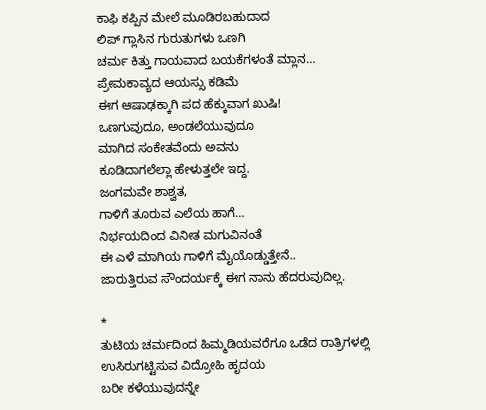ಕಾಫಿ ಕಪ್ಪಿನ ಮೇಲೆ ಮೂಡಿರಬಹುದಾದ
ಲಿಪ್ ಗ್ಲಾಸಿನ ಗುರುತುಗಳು ಒಣಗಿ
ಚರ್ಮ ಕಿತ್ತು ಗಾಯವಾದ ಬಯಕೆಗಳಂತೆ ಮ್ಲಾನ…
ಪ್ರೇಮಕಾವ್ಯದ ಆಯಸ್ಸು ಕಡಿಮೆ
ಈಗ ಆಷಾಢಕ್ಕಾಗಿ ಪದ ಹೆಕ್ಕುವಾಗ ಖುಷಿ!
ಒಣಗುವುದೂ, ಅಂಡಲೆಯುವುದೂ
ಮಾಗಿದ ಸಂಕೇತವೆಂದು ಅವನು
ಕೂಡಿದಾಗಲೆಲ್ಲಾ ಹೇಳುತ್ತಲೇ ಇದ್ದ.
ಜಂಗಮವೇ ಶಾಶ್ವತ,
ಗಾಳಿಗೆ ತೂರುವ ಎಲೆಯ ಹಾಗೆ…
ನಿರ್ಭಯದಿಂದ ವಿನೀತ ಮಗುವಿನಂತೆ
ಈ ಎಳೆ ಮಾಗಿಯ ಗಾಳಿಗೆ ಮೈಯೊಡ್ಡುತ್ತೇನೆ..
ಜಾರುತ್ತಿರುವ ಸೌಂದರ್ಯಕ್ಕೆ ಈಗ ನಾನು ಹೆದರುವುದಿಲ್ಲ.

*
ತುಟಿಯ ಚರ್ಮದಿಂದ ಹಿಮ್ಮಡಿಯವರೆಗೂ ಒಡೆದ ರಾತ್ರಿಗಳಲ್ಲಿ
ಉಸಿರುಗಟ್ಟಿಸುವ ವಿದ್ರೋಹಿ ಹೃದಯ
ಬರೀ ಕಳೆಯುವುದನ್ನೇ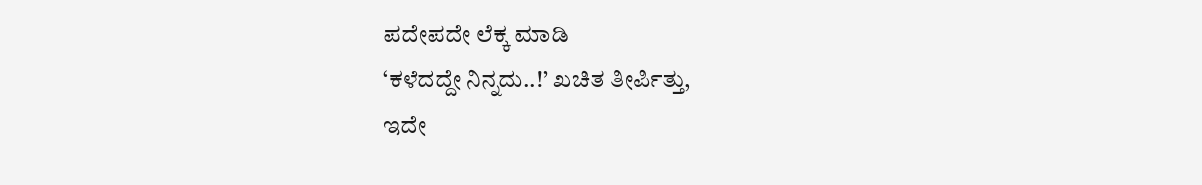ಪದೇಪದೇ ಲೆಕ್ಕ ಮಾಡಿ
‘ಕಳೆದದ್ದೇ ನಿನ್ನದು..!’ ಖಚಿತ ತೀರ್ಪಿತ್ತು,
ಇದೇ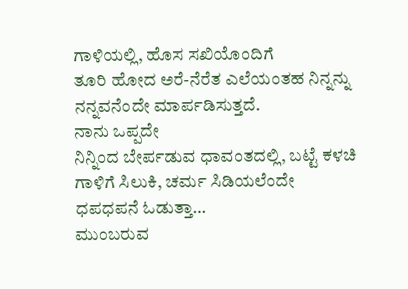ಗಾಳಿಯಲ್ಲಿ, ಹೊಸ ಸಖಿಯೊಂದಿಗೆ
ತೂರಿ ಹೋದ ಅರೆ-ನೆರೆತ ಎಲೆಯಂತಹ ನಿನ್ನನ್ನು
ನನ್ನವನೆಂದೇ ಮಾರ್ಪಡಿಸುತ್ತದೆ.
ನಾನು ಒಪ್ಪದೇ
ನಿನ್ನಿಂದ ಬೇರ್ಪಡುವ ಧಾವಂತದಲ್ಲಿ, ಬಟ್ಟೆ ಕಳಚಿ
ಗಾಳಿಗೆ ಸಿಲುಕಿ, ಚರ್ಮ ಸಿಡಿಯಲೆಂದೇ
ಧಪಧಪನೆ ಓಡುತ್ತಾ…
ಮುಂಬರುವ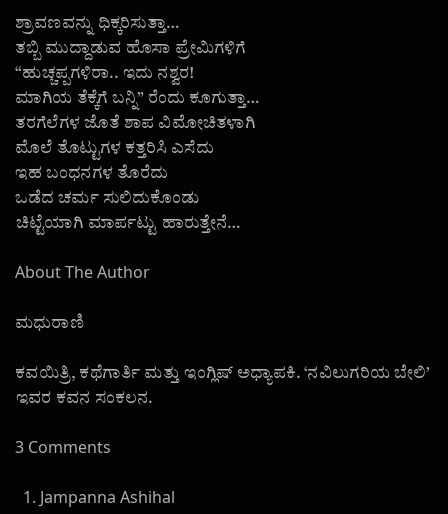ಶ್ರಾವಣವನ್ನು ಧಿಕ್ಕರಿಸುತ್ತಾ…
ತಬ್ಬಿ ಮುದ್ದಾಡುವ ಹೊಸಾ ಪ್ರೇಮಿಗಳಿಗೆ
“ಹುಚ್ಚಪ್ಪಗಳಿರಾ.. ಇದು ನಶ್ವರ!
ಮಾಗಿಯ ತೆಕ್ಕೆಗೆ ಬನ್ನಿ” ರೆಂದು ಕೂಗುತ್ತಾ…
ತರಗೆಲೆಗಳ ಜೊತೆ ಶಾಪ ವಿಮೋಚಿತಳಾಗಿ
ಮೊಲೆ ತೊಟ್ಟುಗಳ ಕತ್ತರಿಸಿ ಎಸೆದು
ಇಹ ಬಂಧನಗಳ‌ ತೊರೆದು
ಒಡೆದ ಚರ್ಮ ಸುಲಿದುಕೊಂಡು
ಚಿಟ್ಟೆಯಾಗಿ ಮಾರ್ಪಟ್ಟು ಹಾರುತ್ತೇನೆ…

About The Author

ಮಧುರಾಣಿ

ಕವಯಿತ್ರಿ, ಕಥೆಗಾರ್ತಿ ಮತ್ತು ಇಂಗ್ಲಿಷ್ ಅಧ್ಯಾಪಕಿ. ‘ನವಿಲುಗರಿಯ ಬೇಲಿ’ ಇವರ ಕವನ ಸಂಕಲನ.

3 Comments

  1. Jampanna Ashihal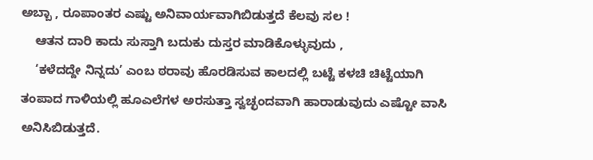ಅಬ್ಬಾ , ರೂಪಾಂತರ ಎಷ್ಟು ಅನಿವಾರ್ಯವಾಗಿಬಿಡುತ್ತದೆ ಕೆಲವು ಸಲ !
    ಆತನ ದಾರಿ ಕಾದು ಸುಸ್ತಾಗಿ ಬದುಕು ದುಸ್ತರ ಮಾಡಿಕೊಳ್ಳುವುದು ,
    ‘ಕಳೆದದ್ದೇ ನಿನ್ನದು’ ಎಂಬ ಠರಾವು ಹೊರಡಿಸುವ ಕಾಲದಲ್ಲಿ ಬಟ್ಟೆ ಕಳಚಿ ಚಿಟ್ಟೆಯಾಗಿ ತಂಪಾದ ಗಾಳಿಯಲ್ಲಿ ಹೂಎಲೆಗಳ ಅರಸುತ್ತಾ ಸ್ವಚ್ಛಂದವಾಗಿ ಹಾರಾಡುವುದು ಎಷ್ಟೋ ವಾಸಿ ಅನಿಸಿಬಿಡುತ್ತದೆ.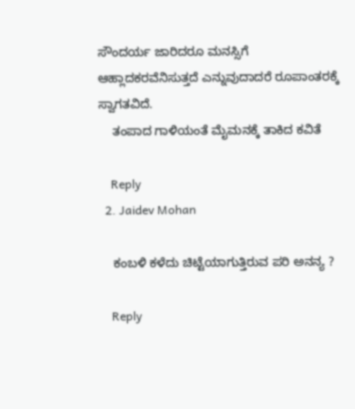ಸೌಂದರ್ಯ ಜಾರಿದರೂ ಮನಸ್ಸಿಗೆ ಆಹ್ಲಾದಕರವೆನಿಸುತ್ತದೆ ಎನ್ನುವುದಾದರೆ ರೂಪಾಂತರಕ್ಕೆ ಸ್ವಾಗತವಿದೆ.
    ತಂಪಾದ ಗಾಳಿಯಂತೆ ಮೈಮನಕ್ಕೆ ತಾಕಿದ ಕವಿತೆ

    Reply
  2. Jaidev Mohan

    ಕಂಬಳಿ ಕಳೆದು ಚಿಟ್ಟೆಯಾಗುತ್ತಿರುವ ಪರಿ ಅನನ್ಯ ?

    Reply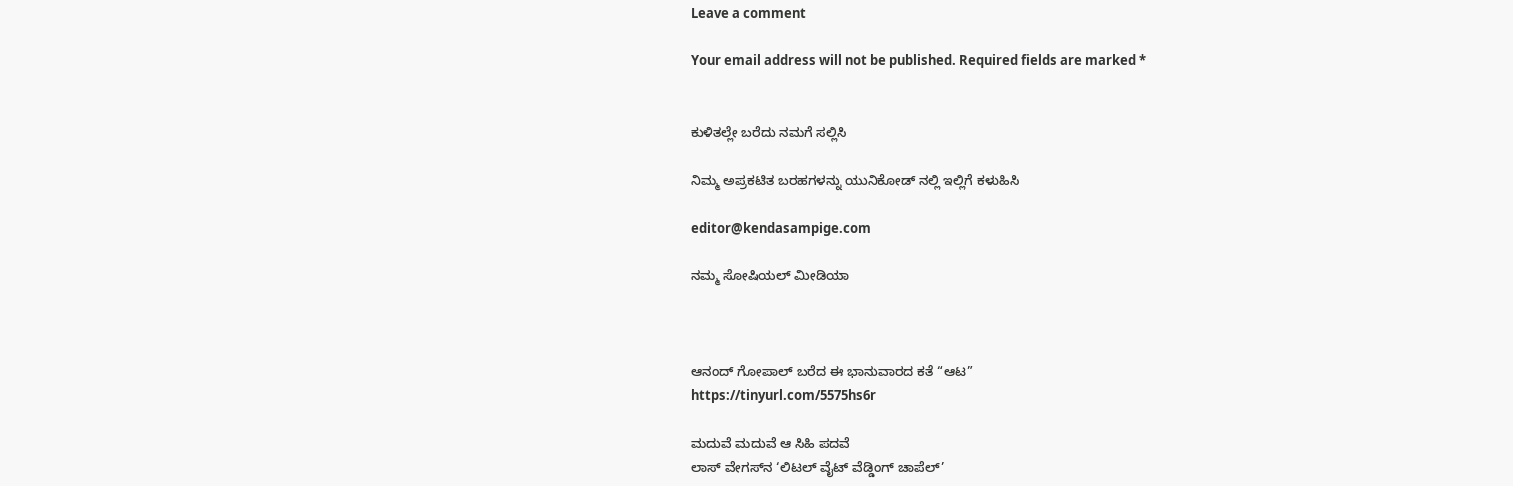Leave a comment

Your email address will not be published. Required fields are marked *


ಕುಳಿತಲ್ಲೇ ಬರೆದು ನಮಗೆ ಸಲ್ಲಿಸಿ

ನಿಮ್ಮ ಅಪ್ರಕಟಿತ ಬರಹಗಳನ್ನು ಯುನಿಕೋಡ್ ನಲ್ಲಿ ಇಲ್ಲಿಗೆ ಕಳುಹಿಸಿ

editor@kendasampige.com

ನಮ್ಮ ಸೋಷಿಯಲ್‌ ಮೀಡಿಯಾ



ಆನಂದ್‌ ಗೋಪಾಲ್‌ ಬರೆದ ಈ ಭಾನುವಾರದ ಕತೆ “ಆಟ”
https://tinyurl.com/5575hs6r

ಮದುವೆ ಮದುವೆ ಆ ಸಿಹಿ ಪದವೆ
ಲಾಸ್‌ ವೇಗಸ್‌ನ ‘ಲಿಟಲ್ ವೈಟ್ ವೆಡ್ಡಿಂಗ್ ಚಾಪೆಲ್’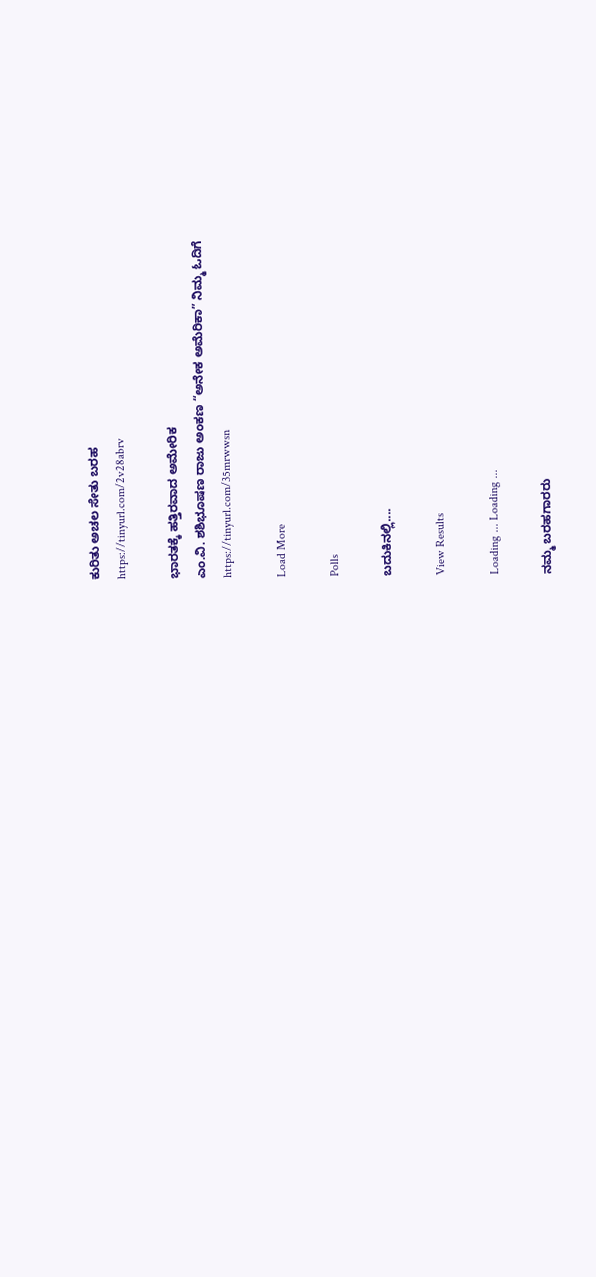ಕುರಿತು ಅಚಲ ಸೇತು ಬರಹ
https://tinyurl.com/2v28abrv

ಭಾರತಕ್ಕೆ ಹತ್ತಿರವಾದ ಅಮೇರಿಕ
ಎಂ.ವಿ. ಶಶಿಭೂಷಣ ರಾಜು ಅಂಕಣ “ಅನೇಕ ಅಮೆರಿಕಾ” ನಿಮ್ಮ ಓದಿಗೆ
https://tinyurl.com/35mrwwsn

Load More

Polls

ಬದುಕಿನಲ್ಲಿ....

View Results

Loading ... Loading ...

ನಮ್ಮ ಬರಹಗಾರರು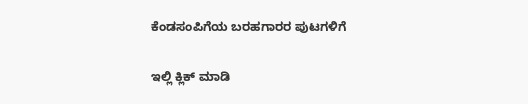ಕೆಂಡಸಂಪಿಗೆಯ ಬರಹಗಾರರ ಪುಟಗಳಿಗೆ

ಇಲ್ಲಿ ಕ್ಲಿಕ್ ಮಾಡಿ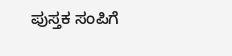ಪುಸ್ತಕ ಸಂಪಿಗೆ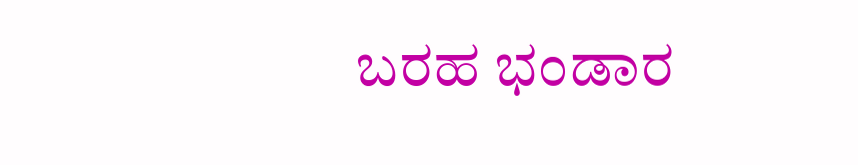ಬರಹ ಭಂಡಾರ